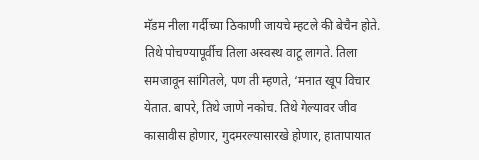मॅडम नीला गर्दीच्या ठिकाणी जायचे म्हटले की बेचैन होते. तिथे पोचण्यापूर्वीच तिला अस्वस्थ वाटू लागते. तिला समजावून सांगितले, पण ती म्हणते, ‘मनात खूप विचार येतात. बापरे, तिथे जाणे नकोच. तिथे गेल्यावर जीव कासावीस होणार, गुदमरल्यासारखे होणार, हातापायात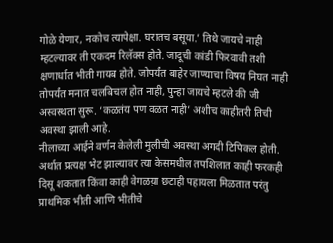गोळे येणार, नकोच त्यापेक्षा. घरातच बसूया.’ तिथे जायचे नाही म्हटल्यावर ती एकदम रिलॅक्स होते. जादूची कांडी फिरवावी तशी क्षणार्धात भीती गायब होते. जोपर्यंत बाहेर जाण्याचा विषय निघत नाही तोपर्यंत मनात चलबिचल होत नाही, पुन्हा जायचे म्हटले की जी अस्वस्थता सुरू. ‘कळतंय पण वळत नाही’ अशीच काहीतरी तिची अवस्था झाली आहे.
नीलाच्या आईने वर्णन केलेली मुलीची अवस्था अगदी टिपिकल होती. अर्थात प्रत्यक्ष भेट झाल्यावर त्या केसमधील तपशिलात काही फरकही दिसू शकतात किंवा काही वेगळय़ा छटाही पहायला मिळतात परंतु प्राथमिक भीती आणि भीतीचे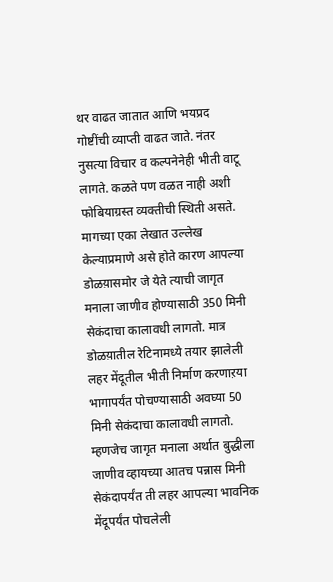थर वाढत जातात आणि भयप्रद गोष्टींची व्याप्ती वाढत जाते. नंतर नुसत्या विचार व कल्पनेनेही भीती वाटू लागते. कळते पण वळत नाही अशी फोबियाग्रस्त व्यक्तीची स्थिती असते. मागच्या एका लेखात उल्लेख केल्याप्रमाणे असे होते कारण आपल्या डोळय़ासमोर जे येते त्याची जागृत मनाला जाणीव होण्यासाठी 350 मिनी सेकंदाचा कालावधी लागतो. मात्र डोळय़ातील रेटिनामध्ये तयार झालेली लहर मेंदूतील भीती निर्माण करणाऱया भागापर्यंत पोचण्यासाठी अवघ्या 50 मिनी सेकंदाचा कालावधी लागतो. म्हणजेच जागृत मनाला अर्थात बुद्धीला जाणीव व्हायच्या आतच पन्नास मिनी सेकंदापर्यंत ती लहर आपल्या भावनिक मेंदूपर्यंत पोचलेली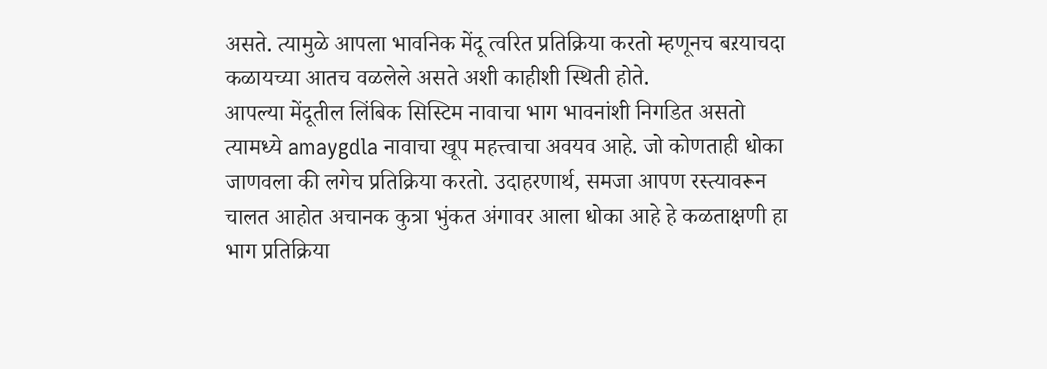असते. त्यामुळे आपला भावनिक मेंदू त्वरित प्रतिक्रिया करतो म्हणूनच बऱयाचदा कळायच्या आतच वळलेले असते अशी काहीशी स्थिती होते.
आपल्या मेंदूतील लिंबिक सिस्टिम नावाचा भाग भावनांशी निगडित असतो त्यामध्ये amaygdla नावाचा खूप महत्त्वाचा अवयव आहे. जो कोणताही धोका जाणवला की लगेच प्रतिक्रिया करतो. उदाहरणार्थ, समजा आपण रस्त्यावरून चालत आहोत अचानक कुत्रा भुंकत अंगावर आला धोका आहे हे कळताक्षणी हा भाग प्रतिक्रिया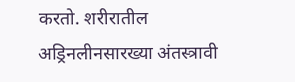करतो. शरीरातील अड्रिनलीनसारख्या अंतस्त्रावी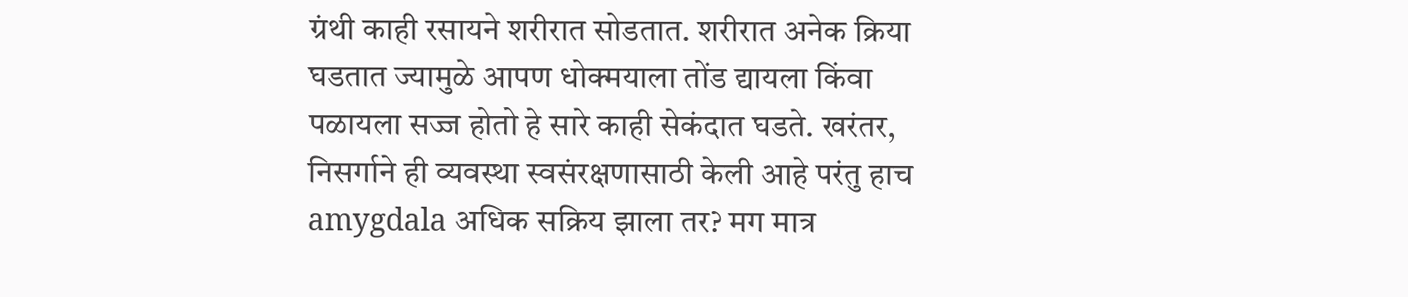ग्रंथी काही रसायने शरीरात सोडतात. शरीरात अनेक क्रिया घडतात ज्यामुळे आपण धोक्मयाला तोंड द्यायला किंवा पळायला सज्ज होतो हे सारे काही सेकंदात घडते. खरंतर, निसर्गाने ही व्यवस्था स्वसंरक्षणासाठी केली आहे परंतु हाच amygdala अधिक सक्रिय झाला तर? मग मात्र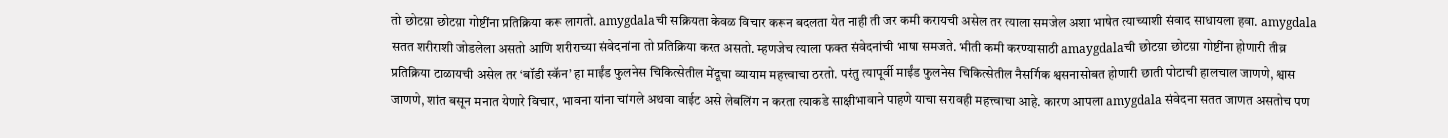तो छोटय़ा छोटय़ा गोष्टींना प्रतिक्रिया करू लागतो. amygdalaची सक्रियता केवळ विचार करून बदलता येत नाही ती जर कमी करायची असेल तर त्याला समजेल अशा भाषेत त्याच्याशी संवाद साधायला हवा. amygdala सतत शरीराशी जोडलेला असतो आणि शरीराच्या संवेदनांना तो प्रतिक्रिया करत असतो. म्हणजेच त्याला फक्त संवेदनांची भाषा समजते. भीती कमी करण्यासाठी amaygdalaची छोटय़ा छोटय़ा गोष्टींना होणारी तीव्र प्रतिक्रिया टाळायची असेल तर ‘बॉडी स्कॅन’ हा माईंड फुलनेस चिकित्सेतील मेंदूचा व्यायाम महत्त्वाचा ठरतो. परंतु त्यापूर्वी माईंड फुलनेस चिकित्सेतील नैसर्गिक श्वसनासोबत होणारी छाती पोटाची हालचाल जाणणे, श्वास जाणणे, शांत बसून मनात येणारे विचार, भावना यांना चांगले अथवा वाईट असे लेबलिंग न करता त्याकडे साक्षीभावाने पाहणे याचा सरावही महत्त्वाचा आहे. कारण आपला amygdala संवेदना सतत जाणत असतोच पण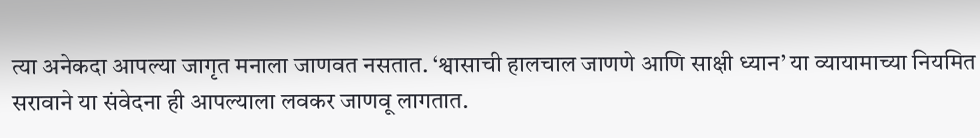त्या अनेकदा आपल्या जागृत मनाला जाणवत नसतात. ‘श्वासाची हालचाल जाणणे आणि साक्षी ध्यान’ या व्यायामाच्या नियमित सरावाने या संवेदना ही आपल्याला लवकर जाणवू लागतात.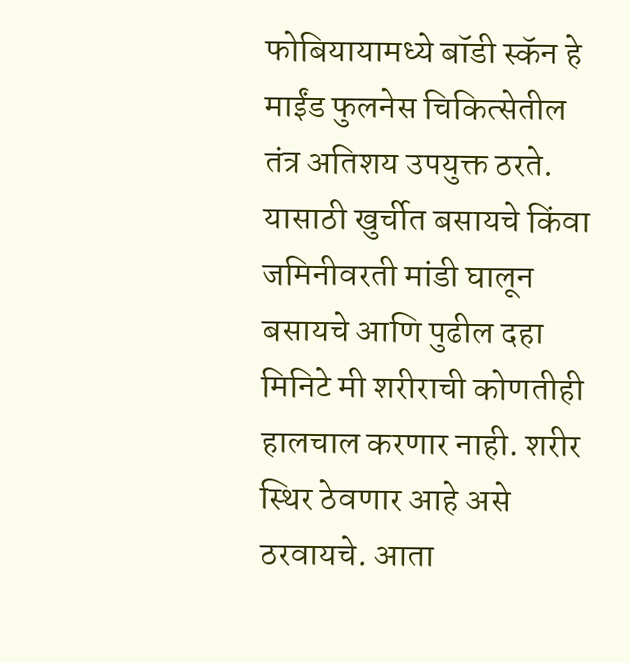फोबियायामध्ये बॉडी स्कॅन हे माईंड फुलनेस चिकित्सेतील तंत्र अतिशय उपयुक्त ठरते. यासाठी खुर्चीत बसायचे किंवा जमिनीवरती मांडी घालून बसायचे आणि पुढील दहा मिनिटे मी शरीराची कोणतीही हालचाल करणार नाही. शरीर स्थिर ठेवणार आहे असे ठरवायचे. आता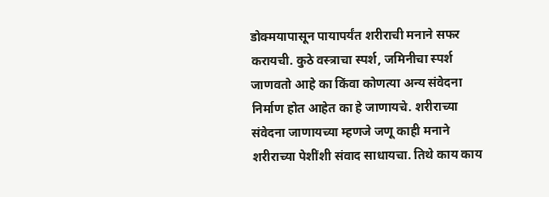डोक्मयापासून पायापर्यंत शरीराची मनाने सफर करायची. कुठे वस्त्राचा स्पर्श, जमिनीचा स्पर्श जाणवतो आहे का किंवा कोणत्या अन्य संवेदना निर्माण होत आहेत का हे जाणायचे. शरीराच्या संवेदना जाणायच्या म्हणजे जणू काही मनाने शरीराच्या पेशींशी संवाद साधायचा. तिथे काय काय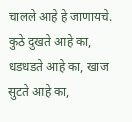चालले आहे हे जाणायचे. कुठे दुखते आहे का, धडधडते आहे का, खाज सुटते आहे का,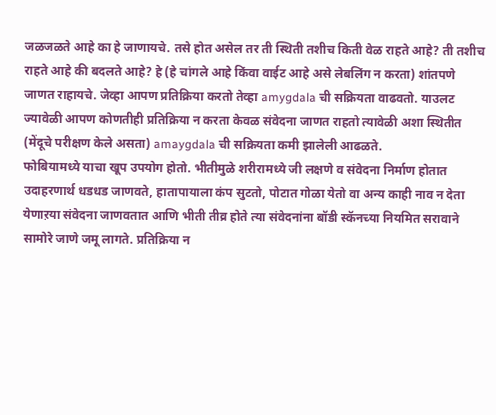जळजळते आहे का हे जाणायचे. तसे होत असेल तर ती स्थिती तशीच किती वेळ राहते आहे? ती तशीच राहते आहे की बदलते आहे? हे (हे चांगले आहे किंवा वाईट आहे असे लेबलिंग न करता) शांतपणे जाणत राहायचे. जेव्हा आपण प्रतिक्रिया करतो तेव्हा amygdala ची सक्रियता वाढवतो. याउलट ज्यावेळी आपण कोणतीही प्रतिक्रिया न करता केवळ संवेदना जाणत राहतो त्यावेळी अशा स्थितीत (मेंदूचे परीक्षण केले असता) amaygdala ची सक्रियता कमी झालेली आढळते.
फोबियामध्ये याचा खूप उपयोग होतो. भीतीमुळे शरीरामध्ये जी लक्षणे व संवेदना निर्माण होतात उदाहरणार्थ धडधड जाणवते, हातापायाला कंप सुटतो, पोटात गोळा येतो वा अन्य काही नाव न देता येणाऱया संवेदना जाणवतात आणि भीती तीव्र होते त्या संवेदनांना बॉडी स्कॅनच्या नियमित सरावाने सामोरे जाणे जमू लागते. प्रतिक्रिया न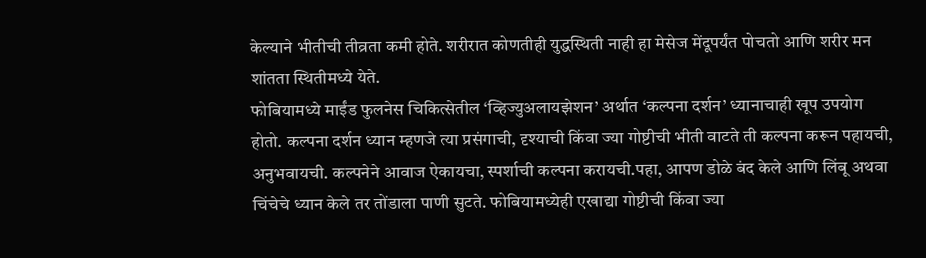केल्याने भीतीची तीव्रता कमी होते. शरीरात कोणतीही युद्धस्थिती नाही हा मेसेज मेंदूपर्यंत पोचतो आणि शरीर मन शांतता स्थितीमध्ये येते.
फोबियामध्ये माईंड फुलनेस चिकित्सेतील ‘व्हिज्युअलायझेशन’ अर्थात ‘कल्पना दर्शन’ ध्यानाचाही खूप उपयोग होतो. कल्पना दर्शन ध्यान म्हणजे त्या प्रसंगाची, दृश्याची किंवा ज्या गोष्टीची भीती वाटते ती कल्पना करून पहायची, अनुभवायची. कल्पनेने आवाज ऐकायचा, स्पर्शाची कल्पना करायची.पहा, आपण डोळे बंद केले आणि लिंबू अथवा चिंचेचे ध्यान केले तर तोंडाला पाणी सुटते. फोबियामध्येही एखाद्या गोष्टीची किंवा ज्या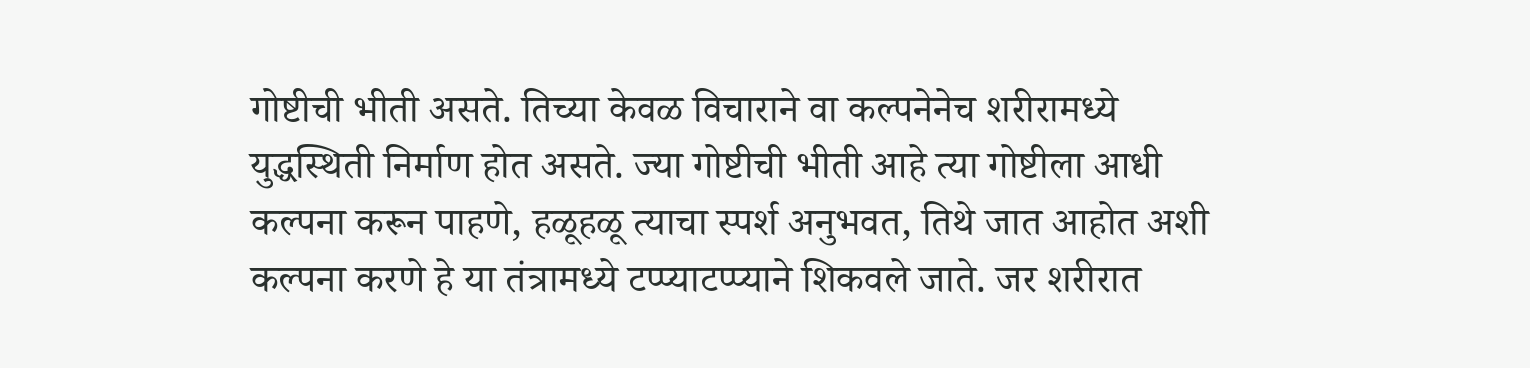गोष्टीची भीती असते. तिच्या केवळ विचाराने वा कल्पनेनेच शरीरामध्ये युद्धस्थिती निर्माण होत असते. ज्या गोष्टीची भीती आहे त्या गोष्टीला आधी कल्पना करून पाहणे, हळूहळू त्याचा स्पर्श अनुभवत, तिथे जात आहोत अशी कल्पना करणे हे या तंत्रामध्ये टप्प्याटप्प्याने शिकवले जाते. जर शरीरात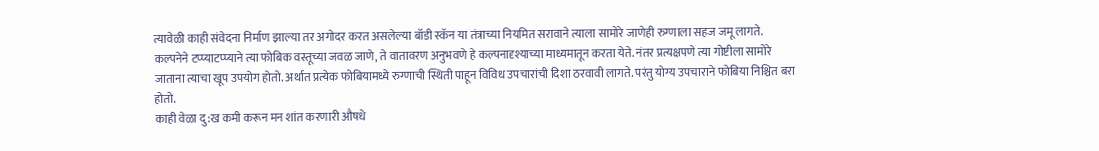त्यावेळी काही संवेदना निर्माण झाल्या तर अगोदर करत असलेल्या बॉडी स्कॅन या तंत्राच्या नियमित सरावाने त्याला सामोरे जाणेही रुग्णाला सहज जमू लागते. कल्पनेने टप्प्याटप्प्याने त्या फोबिक वस्तूच्या जवळ जाणे, ते वातावरण अनुभवणे हे कल्पनादृश्याच्या माध्यमातून करता येते. नंतर प्रत्यक्षपणे त्या गोष्टीला सामोरे जाताना त्याचा खूप उपयोग होतो. अर्थात प्रत्येक फोबियामध्ये रुग्णाची स्थिती पाहून विविध उपचारांची दिशा ठरवावी लागते. परंतु योग्य उपचाराने फोबिया निश्चित बरा होतो.
काही वेळा दु:ख कमी करून मन शांत करणारी औषधे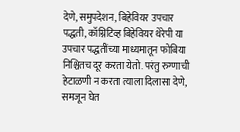देणे, समुपदेशन, बिहेवियर उपचार पद्धती, कॉग्निटिव्ह बिहेवियर थेरेपी या उपचार पद्धतींच्या माध्यमातून फोबिया निश्चितच दूर करता येतो. परंतु रुग्णाची हेटाळणी न करता त्याला दिलासा देणे, समजून घेत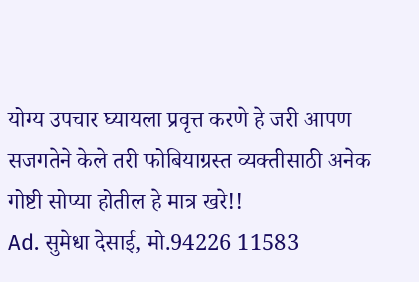योग्य उपचार घ्यायला प्रवृत्त करणे हे जरी आपण सजगतेने केले तरी फोबियाग्रस्त व्यक्तीसाठी अनेक गोष्टी सोप्या होतील हे मात्र खरे!!
Ad. सुमेधा देसाई, मो.94226 11583